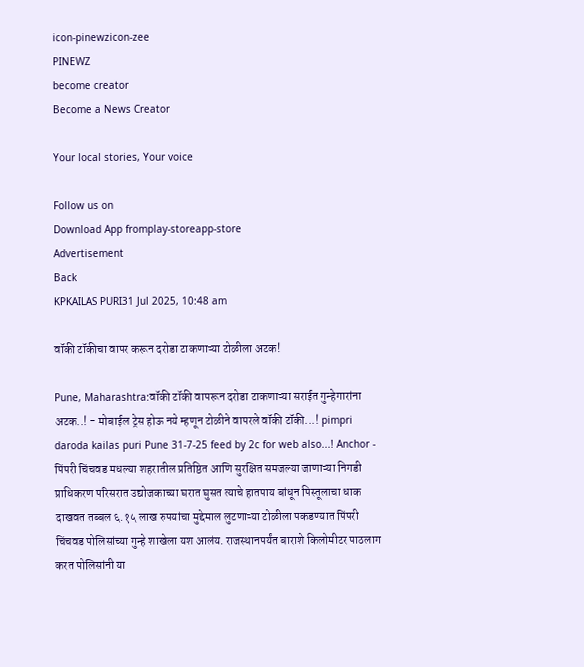icon-pinewzicon-zee
PINEWZ
become creator
Become a News Creator

Your local stories, Your voice

Follow us on
Download App fromplay-storeapp-store
Advertisement
Back
KPKAILAS PURI31 Jul 2025, 10:48 am

वॉकी टॉकीचा वापर करून दरोडा टाकणाऱ्या टोळीला अटक!

Pune, Maharashtra:वॉकी टॉकी वापरून दरोडा टाकणाऱ्या सराईत गुन्हेगारांना अटक..! - मोबाईल ट्रेस होऊ नये म्हणून टोळीने वापरले वॉकी टॉकी...! pimpri daroda kailas puri Pune 31-7-25 feed by 2c for web also...! Anchor - पिंपरी चिंचवड मधल्या शहरातील प्रतिष्ठित आणि सुरक्षित समजल्या जाणाऱ्या निगडी प्राधिकरण परिसरात उद्योजकाच्या घरात घुसत त्याचे हातपाय बांधून पिस्तूलाचा धाक दाखवत तब्बल ६.१५ लाख रुपयांचा मुद्देमाल लुटणाऱ्या टोळीला पकडण्यात पिंपरी चिंचवड पोलिसांच्या गुन्हे शाखेला यश आलंय. राजस्थानपर्यंत बाराशे किलोमीटर पाठलाग करत पोलिसांनी या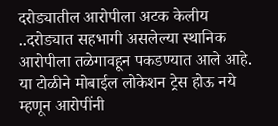दरोड्यातील आरोपीला अटक केलीय ..दरोड्यात सहभागी असलेल्या स्थानिक आरोपीला तळेगावहून पकडण्यात आले आहे. या टोळीने मोबाईल लोकेशन ट्रेस होऊ नये म्हणून आरोपींनी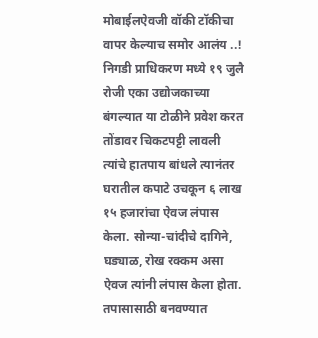मोबाईलऐवजी वॉकी टॉकीचा वापर केल्याच समोर आलंय ..! निगडी प्राधिकरण मध्ये १९ जुलै रोजी एका उद्योजकाच्या बंगल्यात या टोळीने प्रवेश करत तोंडावर चिकटपट्टी लावली त्यांचे हातपाय बांधले त्यानंतर घरातील कपाटे उचकून ६ लाख १५ हजारांचा ऐवज लंपास केला. सोन्या-चांदीचे दागिने, घड्याळ, रोख रक्कम असा ऐवज त्यांनी लंपास केला होता. तपासासाठी बनवण्यात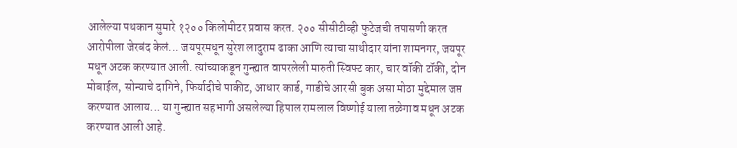आलेल्या पथकान सुमारे १२०० किलोमीटर प्रवास करत. २०० सीसीटीव्ही फुटेजची तपासणी करत आरोपीला जेरबंद केलं... जयपूरमधून सुरेश लादुराम ढाका आणि त्याचा साथीदार यांना शामनगर, जयपूर मधून अटक करण्यात आली. त्यांच्याकडून गुन्ह्यात वापरलेली मारुती स्विफ्ट कार, चार वॉकी टॉकी, दोन मोबाईल, सोन्याचे दागिने, फिर्यादीचे पाकीट, आधार कार्ड, गाडीचे आरसी बुक असा मोठा मुद्देमाल जप्त करण्यात आलाय... या गुन्ह्यात सहभागी असलेल्या हिपाल रामलाल विष्णोई याला तळेगाव मधून अटक करण्यात आली आहे.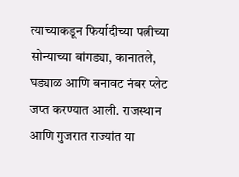त्याच्याकडून फिर्यादीच्या पत्नीच्या सोन्याच्या बांगड्या, कानातले, घड्याळ आणि बनावट नंबर प्लेट जप्त करण्यात आली. राजस्थान आणि गुजरात राज्यांत या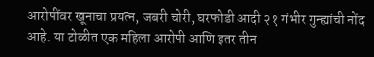आरोपींवर खूनाचा प्रयत्न, जबरी चोरी, घरफोडी आदी २१ गंभीर गुन्ह्यांची नोंद आहे. या टोळीत एक महिला आरोपी आणि इतर तीन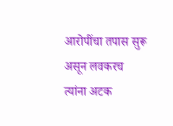आरोपींचा तपास सुरू असून लवकरच त्यांना अटक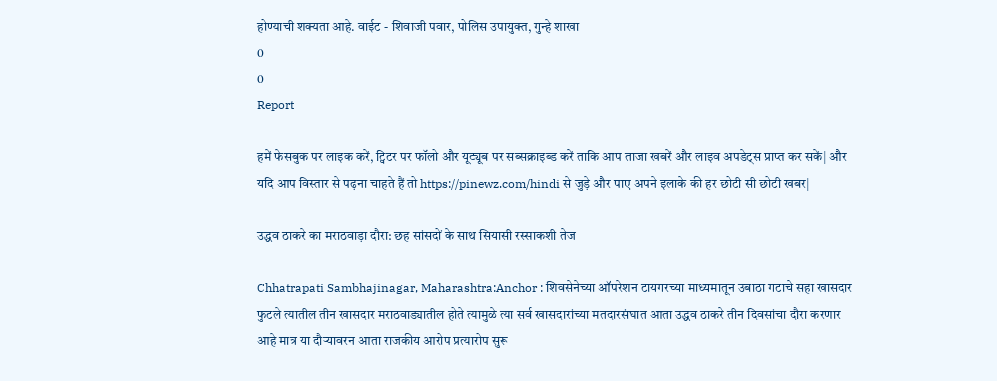होण्याची शक्यता आहे. वाईट - शिवाजी पवार, पोलिस उपायुक्त, गुन्हे शाखा
0
0
Report

हमें फेसबुक पर लाइक करें, ट्विटर पर फॉलो और यूट्यूब पर सब्सक्राइब्ड करें ताकि आप ताजा खबरें और लाइव अपडेट्स प्राप्त कर सकें| और यदि आप विस्तार से पढ़ना चाहते हैं तो https://pinewz.com/hindi से जुड़े और पाए अपने इलाके की हर छोटी सी छोटी खबर|

उद्धव ठाकरे का मराठवाड़ा दौरा: छह सांसदों के साथ सियासी रस्साकशी तेज

Chhatrapati Sambhajinagar, Maharashtra:Anchor : शिवसेनेच्या ऑपरेशन टायगरच्या माध्यमातून उबाठा गटाचे सहा खासदार फुटले त्यातील तीन खासदार मराठवाड्यातील होते त्यामुळे त्या सर्व खासदारांच्या मतदारसंघात आता उद्धव ठाकरे तीन दिवसांचा दौरा करणार आहे मात्र या दौऱ्यावरन आता राजकीय आरोप प्रत्यारोप सुरू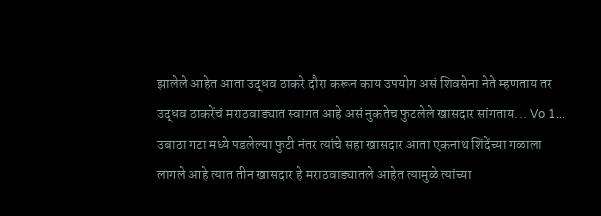झालेले आहेत आता उद्धव ठाकरे दौरा करून काय उपयोग असं शिवसेना नेते म्हणताय तर उद्धव ठाकरेंचं मराठवाड्यात स्वागत आहे असं नुकतेच फुटलेले खासदार सांगताय... Vo 1... उबाठा गटा मध्ये पडलेल्या फुटी नंतर त्यांचे सहा खासदार आता एकनाथ शिंदेंच्या गळाला लागले आहे त्यात तीन खासदार हे मराठवाड्यातले आहेत त्यामुळे त्यांच्या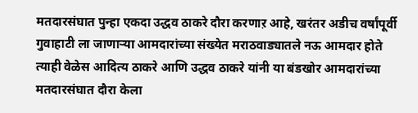मतदारसंघात पुन्हा एकदा उद्धव ठाकरे दौरा करणाऱ आहे, खरंतर अडीच वर्षांपूर्वी गुवाहाटी ला जाणाऱ्या आमदारांच्या संख्येत मराठवाड्यातले नऊ आमदार होते त्याही वेळेस आदित्य ठाकरे आणि उद्धव ठाकरे यांनी या बंडखोर आमदारांच्या मतदारसंघात दौरा केला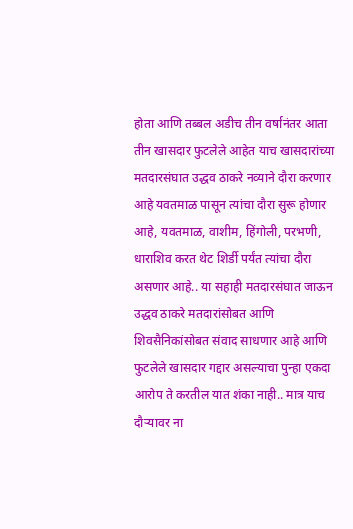होता आणि तब्बल अडीच तीन वर्षानंतर आता तीन खासदार फुटलेले आहेत याच खासदारांच्या मतदारसंघात उद्धव ठाकरे नव्याने दौरा करणार आहे यवतमाळ पासून त्यांचा दौरा सुरू होणार आहे, यवतमाळ, वाशीम, हिंगोली, परभणी, धाराशिव करत थेट शिर्डी पर्यंत त्यांचा दौरा असणार आहे.. या सहाही मतदारसंघात जाऊन उद्धव ठाकरे मतदारांसोबत आणि शिवसैनिकांसोबत संवाद साधणार आहे आणि फुटलेले खासदार गद्दार असल्याचा पुन्हा एकदा आरोप ते करतील यात शंका नाही.. मात्र याच दौऱ्यावर ना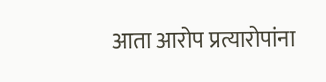आता आरोप प्रत्यारोपांना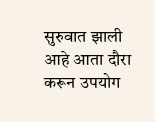सुरुवात झाली आहे आता दौरा करून उपयोग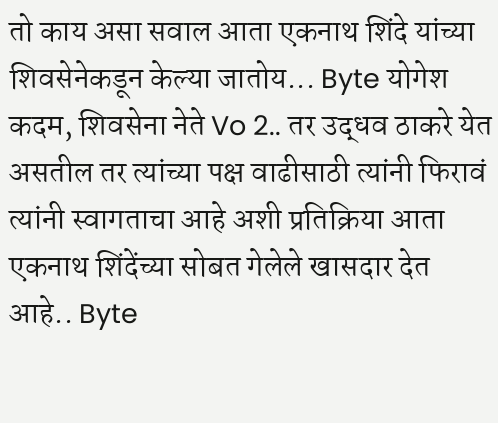तो काय असा सवाल आता एकनाथ शिंदे यांच्या शिवसेनेकडून केल्या जातोय... Byte योगेश कदम, शिवसेना नेते Vo 2.. तर उद्धव ठाकरे येत असतील तर त्यांच्या पक्ष वाढीसाठी त्यांनी फिरावं त्यांनी स्वागताचा आहे अशी प्रतिक्रिया आता एकनाथ शिंदेंच्या सोबत गेलेले खासदार देत आहे.. Byte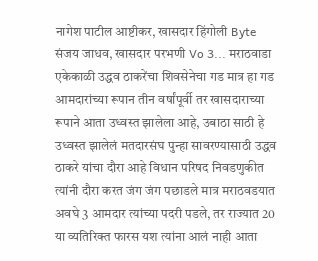नागेश पाटील आष्टीकर, खासदार हिंगोली Byte संजय जाधव, खासदार परभणी Vo 3... मराठवाडा एकेकाळी उद्धव ठाकरेंचा शिवसेनेचा गड मात्र हा गड आमदारांच्या रूपान तीन वर्षांपूर्वी तर खासदाराच्या रूपाने आता उध्वस्त झालेला आहे, उबाठा साठी हे उध्वस्त झालेलं मतदारसंघ पुन्हा सावरण्यासाठी उद्धव ठाकरे यांचा दौरा आहे विधान परिषद निवडणुकीत त्यांनी दौरा करत जंग जंग पछाडले मात्र मराठवडयात अवघे 3 आमदार त्यांच्या पदरी पडले, तर राज्यात 20 या व्यतिरिक्त फारस यश त्यांना आलं नाही आता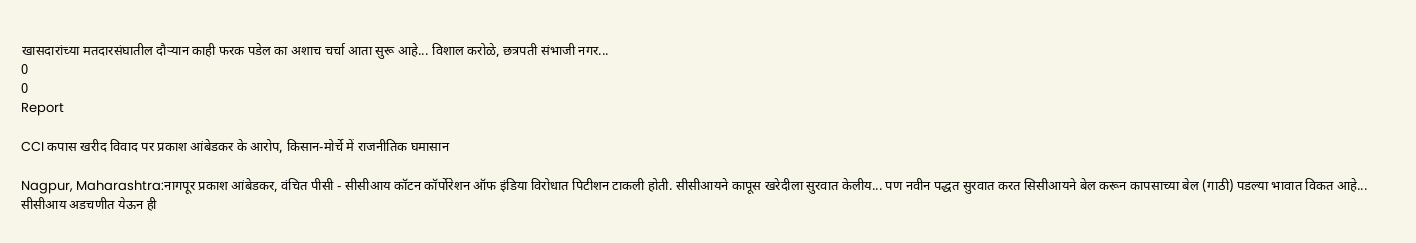खासदारांच्या मतदारसंघातील दौऱ्यान काही फरक पडेल का अशाच चर्चा आता सुरू आहे... विशाल करोळे, छत्रपती संभाजी नगर...
0
0
Report

CCI कपास खरीद विवाद पर प्रकाश आंबेडकर के आरोप, किसान-मोर्चे में राजनीतिक घमासान

Nagpur, Maharashtra:नागपूर प्रकाश आंबेडकर, वंचित पीसी - सीसीआय कॉटन कॉर्पोरेशन ऑफ इंडिया विरोधात पिटीशन टाकली होती. सीसीआयने कापूस खरेदीला सुरवात केलीय... पण नवीन पद्धत सुरवात करत सिसीआयने बेल करून कापसाच्या बेल (गाठी) पडल्या भावात विकत आहे... सीसीआय अडचणीत येऊन ही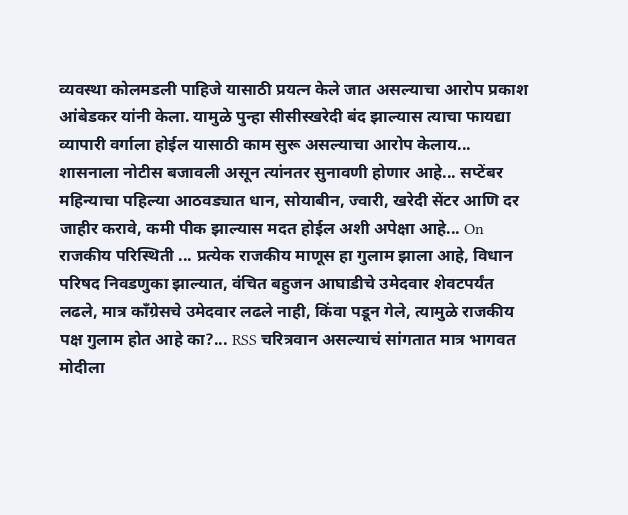व्यवस्था कोलमडली पाहिजे यासाठी प्रयत्न केले जात असल्याचा आरोप प्रकाश आंबेडकर यांनी केला. यामुळे पुन्हा सीसीस्खरेदी बंद झाल्यास त्याचा फायद्या व्यापारी वर्गाला होईल यासाठी काम सुरू असल्याचा आरोप केलाय... शासनाला नोटीस बजावली असून त्यांनतर सुनावणी होणार आहे... सप्टेंबर महिन्याचा पहिल्या आठवड्यात धान, सोयाबीन, ज्वारी, खरेदी सेंटर आणि दर जाहीर करावे, कमी पीक झाल्यास मदत होईल अशी अपेक्षा आहे... On राजकीय परिस्थिती ... प्रत्येक राजकीय माणूस हा गुलाम झाला आहे, विधान परिषद निवडणुका झाल्यात, वंचित बहुजन आघाडीचे उमेदवार शेवटपर्यंत लढले, मात्र काँग्रेसचे उमेदवार लढले नाही, किंवा पडून गेले, त्यामुळे राजकीय पक्ष गुलाम होत आहे का?... RSS चरित्रवान असल्याचं सांगतात मात्र भागवत मोदीला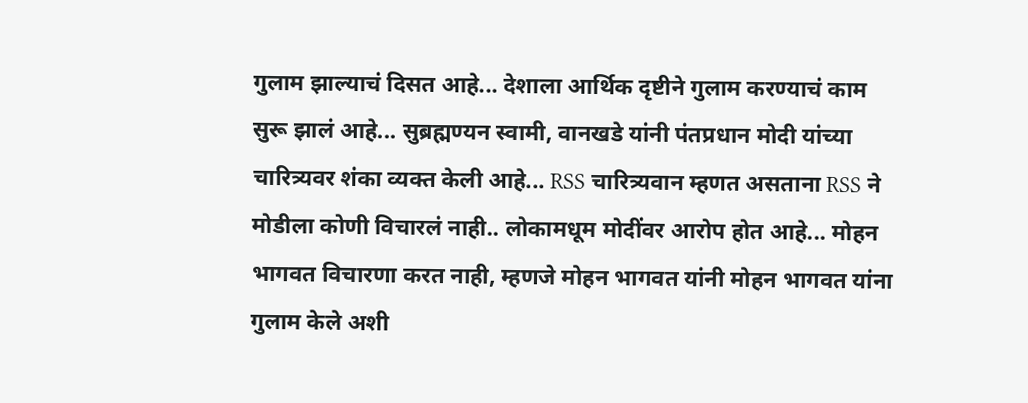गुलाम झाल्याचं दिसत आहे... देशाला आर्थिक दृष्टीने गुलाम करण्याचं काम सुरू झालं आहे... सुब्रह्मण्यन स्वामी, वानखडे यांनी पंतप्रधान मोदी यांच्या चारित्र्यवर शंका व्यक्त केली आहे... RSS चारित्र्यवान म्हणत असताना RSS ने मोडीला कोणी विचारलं नाही.. लोकामधूम मोदींवर आरोप होत आहे... मोहन भागवत विचारणा करत नाही, म्हणजे मोहन भागवत यांनी मोहन भागवत यांना गुलाम केले अशी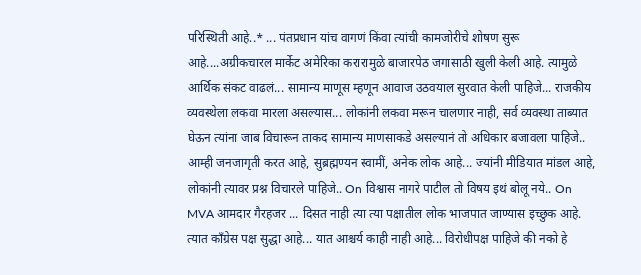परिस्थिती आहे..* ... पंतप्रधान यांच वागणं किंवा त्यांची कामजोरीचे शोषण सुरू आहे....अग्रीकचारल मार्केट अमेरिका करारामुळे बाजारपेठ जगासाठी खुली केली आहे. त्यामुळे आर्थिक संकट वाढलं... सामान्य माणूस म्हणून आवाज उठवयाल सुरवात केली पाहिजे... राजकीय व्यवस्थेला लकवा मारला असल्यास... लोकांनी लकवा मरून चालणार नाही, सर्व व्यवस्था ताब्यात घेऊन त्यांना जाब विचारून ताकद सामान्य माणसाकडे असल्यानं तो अधिकार बजावला पाहिजे.. आम्ही जनजागृती करत आहे, सुब्रह्मण्यन स्वामीं, अनेक लोक आहे... ज्यांनी मीडियात मांडल आहे, लोकांनी त्यावर प्रश्न विचारले पाहिजे.. On विश्वास नागरे पाटील तो विषय इथं बोलू नये.. On MVA आमदार गैरहजर ... दिसत नाही त्या त्या पक्षातील लोक भाजपात जाण्यास इच्छुक आहे. त्यात काँग्रेस पक्ष सुद्धा आहे... यात आश्चर्य काही नाही आहे... विरोधीपक्ष पाहिजे की नको हे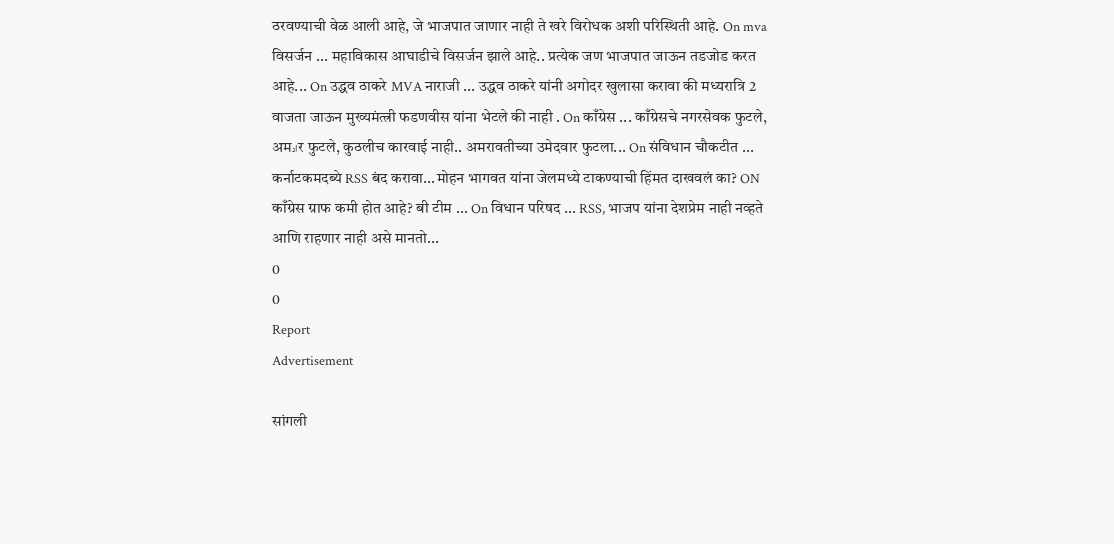ठरवण्याची वेळ आली आहे, जे भाजपात जाणार नाही ते खरे विरोधक अशी परिस्थिती आहे. On mva विसर्जन ... महाविकास आघाडीचे विसर्जन झाले आहे.. प्रत्येक जण भाजपात जाऊन तडजोड करत आहे... On उद्धव ठाकरे MVA नाराजी ... उद्धव ठाकरे यांनी अगोदर खुलासा करावा की मध्यरात्रि 2 वाजता जाऊन मुख्यमंत्त्री फडणवीस यांना भेटले की नाही . On काँग्रेस ... काँग्रेसचे नगरसेवक फुटले, अमادर फुटले, कुठलीच कारवाई नाही.. अमरावतीच्या उमेदवार फुटला... On संविधान चौकटीत ... कर्नाटकमदब्ये RSS बंद करावा...मोहन भागवत यांना जेलमध्ये टाकण्याची हिंमत दाखवलं का? ON काँग्रेस ग्राफ कमी होत आहे? बी टीम ... On विधान परिषद ... RSS, भाजप यांना देशप्रेम नाही नव्हते आणि राहणार नाही असे मानतो...
0
0
Report
Advertisement

सांगली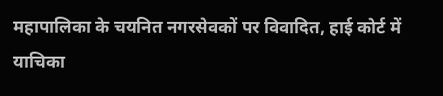महापालिका के चयनित नगरसेवकों पर विवादित, हाई कोर्ट में याचिका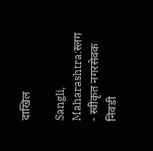दाखिल

Sangli, Maharashtra:स्लग - स्वीकृत नगरसेवक निवडी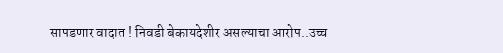सापडणार वादात ! निवडी बेकायदेशीर असल्याचा आरोप..उच्च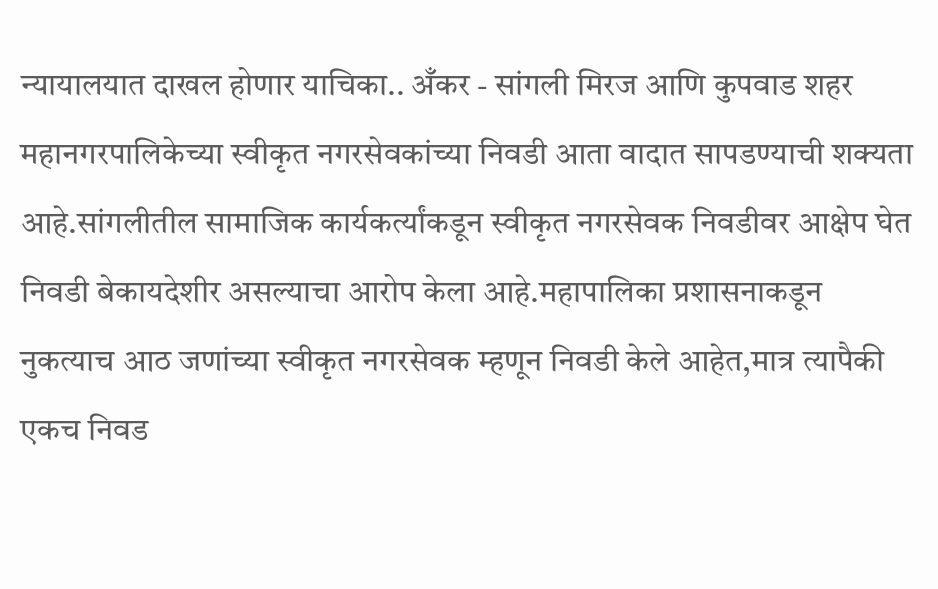न्यायालयात दाखल होणार याचिका.. अँकर - सांगली मिरज आणि कुपवाड शहर महानगरपालिकेच्या स्वीकृत नगरसेवकांच्या निवडी आता वादात सापडण्याची शक्यता आहे.सांगलीतील सामाजिक कार्यकर्त्यांकडून स्वीकृत नगरसेवक निवडीवर आक्षेप घेत निवडी बेकायदेशीर असल्याचा आरोप केला आहे.महापालिका प्रशासनाकडून नुकत्याच आठ जणांच्या स्वीकृत नगरसेवक म्हणून निवडी केले आहेत,मात्र त्यापैकी एकच निवड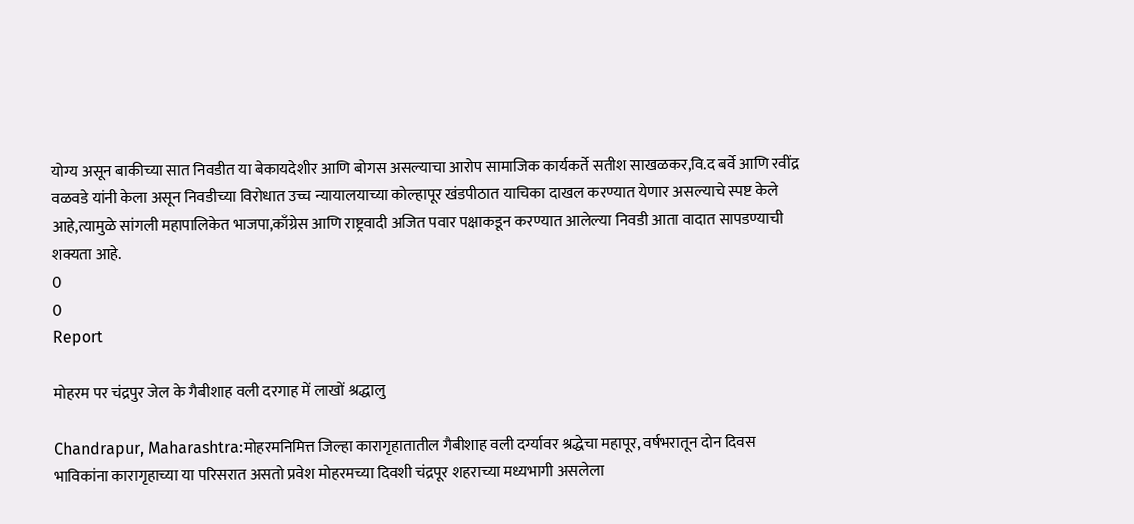योग्य असून बाकीच्या सात निवडीत या बेकायदेशीर आणि बोगस असल्याचा आरोप सामाजिक कार्यकर्ते सतीश साखळकर,वि.द बर्वे आणि रवींद्र वळवडे यांनी केला असून निवडीच्या विरोधात उच्च न्यायालयाच्या कोल्हापूर खंडपीठात याचिका दाखल करण्यात येणार असल्याचे स्पष्ट केले आहे,त्यामुळे सांगली महापालिकेत भाजपा,काँग्रेस आणि राष्ट्रवादी अजित पवार पक्षाकडून करण्यात आलेल्या निवडी आता वादात सापडण्याची शक्यता आहे.
0
0
Report

मोहरम पर चंद्रपुर जेल के गैबीशाह वली दरगाह में लाखों श्रद्धालु

Chandrapur, Maharashtra:मोहरमनिमित्त जिल्हा कारागृहातातील गैबीशाह वली दर्ग्यावर श्रद्धेचा महापूर, वर्षभरातून दोन दिवस भाविकांना कारागृहाच्या या परिसरात असतो प्रवेश मोहरमच्या दिवशी चंद्रपूर शहराच्या मध्यभागी असलेला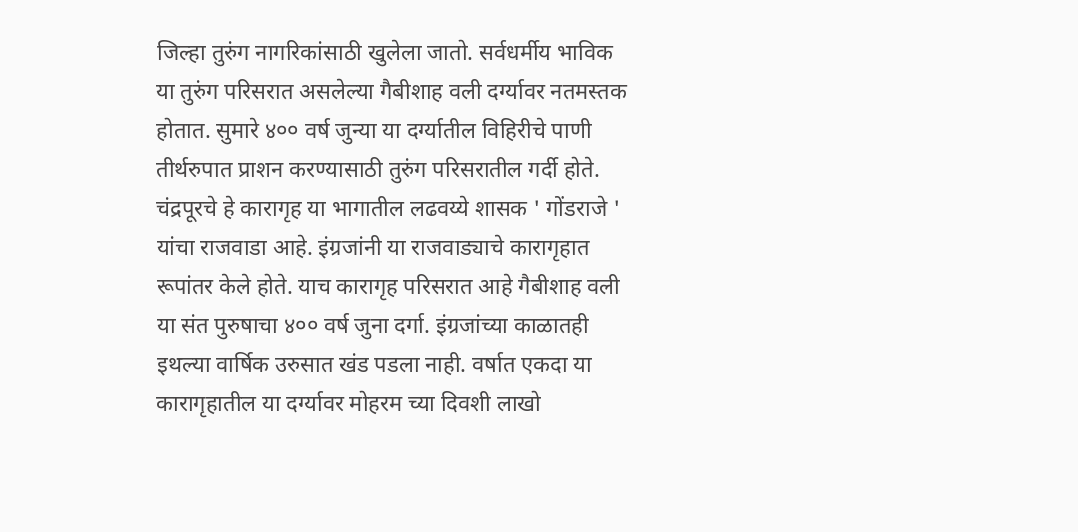जिल्हा तुरुंग नागरिकांसाठी खुलेला जातो. सर्वधर्मीय भाविक या तुरुंग परिसरात असलेल्या गैबीशाह वली दर्ग्यावर नतमस्तक होतात. सुमारे ४०० वर्ष जुन्या या दर्ग्यातील विहिरीचे पाणी तीर्थरुपात प्राशन करण्यासाठी तुरुंग परिसरातील गर्दी होते. चंद्रपूरचे हे कारागृह या भागातील लढवय्ये शासक ' गोंडराजे ' यांचा राजवाडा आहे. इंग्रजांनी या राजवाड्याचे कारागृहात रूपांतर केले होते. याच कारागृह परिसरात आहे गैबीशाह वली या संत पुरुषाचा ४०० वर्ष जुना दर्गा. इंग्रजांच्या काळातही इथल्या वार्षिक उरुसात खंड पडला नाही. वर्षात एकदा या कारागृहातील या दर्ग्यावर मोहरम च्या दिवशी लाखो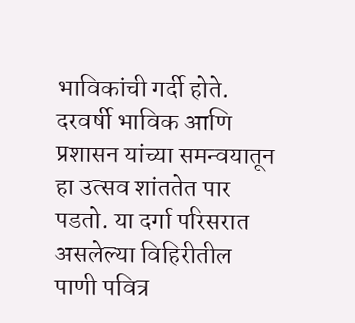भाविकांची गर्दी होते. दरवर्षी भाविक आणि प्रशासन यांच्या समन्वयातून हा उत्सव शांततेत पार पडतो. या दर्गा परिसरात असलेल्या विहिरीतील पाणी पवित्र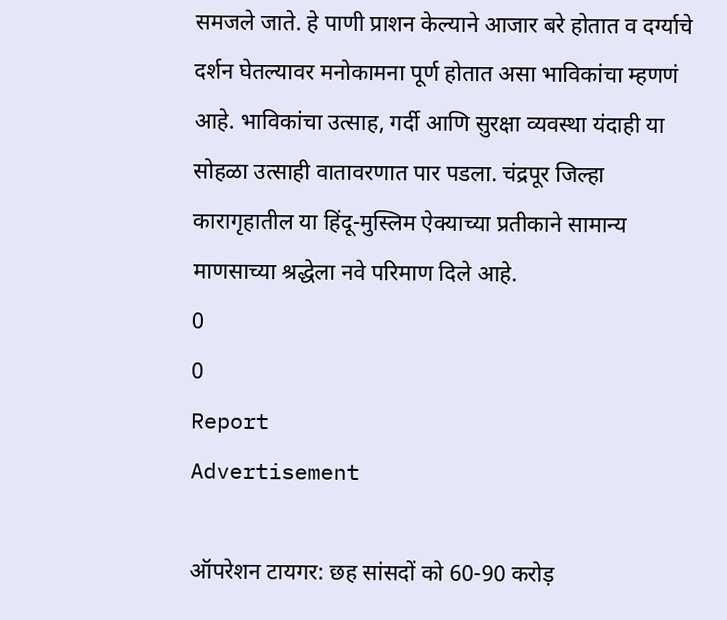समजले जाते. हे पाणी प्राशन केल्याने आजार बरे होतात व दर्ग्याचे दर्शन घेतल्यावर मनोकामना पूर्ण होतात असा भाविकांचा म्हणणं आहे. भाविकांचा उत्साह, गर्दी आणि सुरक्षा व्यवस्था यंदाही या सोहळा उत्साही वातावरणात पार पडला. चंद्रपूर जिल्हा कारागृहातील या हिंदू-मुस्लिम ऐक्याच्या प्रतीकाने सामान्य माणसाच्या श्रद्धेला नवे परिमाण दिले आहे.
0
0
Report
Advertisement

ऑपरेशन टायगर: छह सांसदों को 60-90 करोड़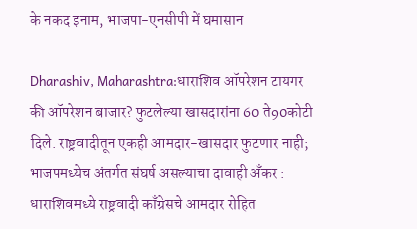के नकद इनाम, भाजपा-एनसीपी में घमासान

Dharashiv, Maharashtra:धाराशिव ऑपरेशन टायगर की ऑपरेशन बाजार? फुटलेल्या खासदारांना 60 ते90कोटी दिले. राष्ट्रवादीतून एकही आमदार-खासदार फुटणार नाही; भाजपमध्येच अंतर्गत संघर्ष असल्याचा दावाही अँकर : धाराशिवमध्ये राष्ट्रवादी काँग्रेसचे आमदार रोहित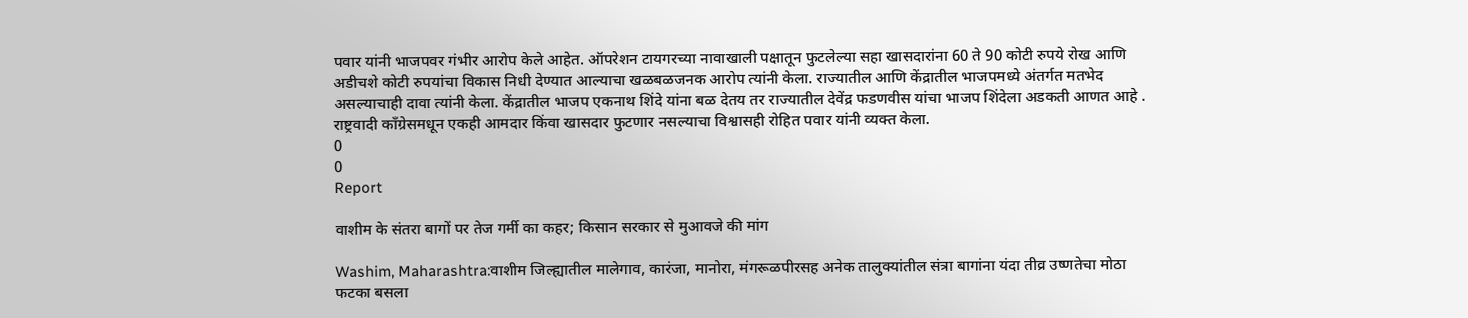पवार यांनी भाजपवर गंभीर आरोप केले आहेत. ऑपरेशन टायगरच्या नावाखाली पक्षातून फुटलेल्या सहा खासदारांना 60 ते 90 कोटी रुपये रोख आणि अडीचशे कोटी रुपयांचा विकास निधी देण्यात आल्याचा खळबळजनक आरोप त्यांनी केला. राज्यातील आणि केंद्रातील भाजपमध्ये अंतर्गत मतभेद असल्याचाही दावा त्यांनी केला. केंद्रातील भाजप एकनाथ शिंदे यांना बळ देतय तर राज्यातील देवेंद्र फडणवीस यांचा भाजप शिंदेला अडकती आणत आहे . राष्ट्रवादी काँग्रेसमधून एकही आमदार किंवा खासदार फुटणार नसल्याचा विश्वासही रोहित पवार यांनी व्यक्त केला.
0
0
Report

वाशीम के संतरा बागों पर तेज गर्मी का कहर; किसान सरकार से मुआवजे की मांग

Washim, Maharashtra:वाशीम जिल्ह्यातील मालेगाव, कारंजा, मानोरा, मंगरूळपीरसह अनेक तालुक्यांतील संत्रा बागांना यंदा तीव्र उष्णतेचा मोठा फटका बसला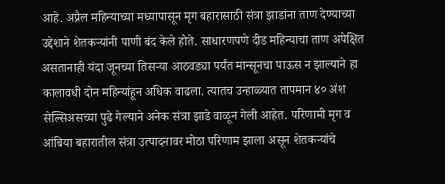आहे. अप्रैल महिन्याच्या मध्यापासून मृग बहारासाठी संत्रा झाडांना ताण देण्याच्या उद्देशाने शेतकऱ्यांनी पाणी बंद केले होते. साधारणपणे दीड महिन्याचा ताण अपेक्षित असतानाही यंदा जूनच्या तिसऱ्या आठवड्या पर्यंत मान्सूनचा पाऊस न झाल्याने हा कालावधी दोन महिन्यांहून अधिक वाढला. त्यातच उन्हाळ्यात तापमान ४० अंश सेल्सिअसच्या पुढे गेल्याने अनेक संत्रा झाडे वाळून गेली आहेत. परिणामी मृग व आंबिया बहारातील संत्रा उत्पादनावर मोठा परिणाम झाला असून शेतकऱ्यांचे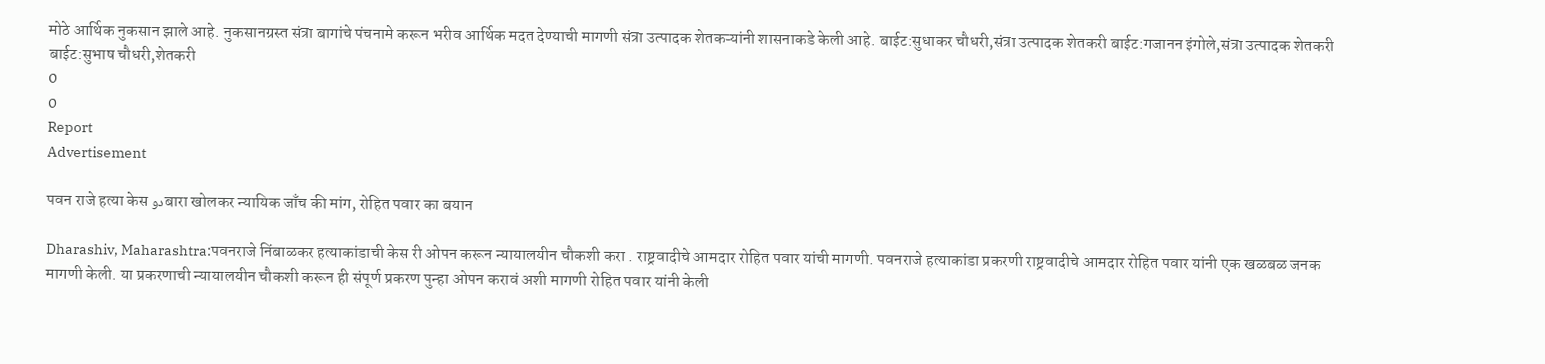मोठे आर्थिक नुकसान झाले आहे. नुकसानग्रस्त संत्रा बागांचे पंचनामे करून भरीव आर्थिक मदत देण्याची मागणी संत्रा उत्पादक शेतकऱ्यांनी शासनाकडे केली आहे. बाईट:सुधाकर चौधरी,संत्रा उत्पादक शेतकरी बाईट:गजानन इंगोले,संत्रा उत्पादक शेतकरी बाईट:सुभाष चौधरी,शेतकरी
0
0
Report
Advertisement

पवन राजे हत्या केस دوबारा खोलकर न्यायिक जाँच की मांग, रोहित पवार का बयान

Dharashiv, Maharashtra:पवनराजे निंबाळकर हत्याकांडाची केस री ओपन करून न्यायालयीन चौकशी करा . राष्ट्रवादीचे आमदार रोहित पवार यांची मागणी. पवनराजे हत्याकांडा प्रकरणी राष्ट्रवादीचे आमदार रोहित पवार यांनी एक खळबळ जनक मागणी केली. या प्रकरणाची न्यायालयीन चौकशी करून ही संपूर्ण प्रकरण पुन्हा ओपन करावं अशी मागणी रोहित पवार यांनी केली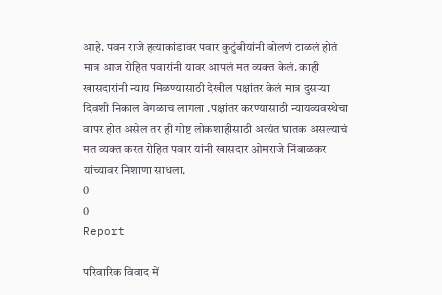आहे. पवन राजे हत्याकांडावर पवार कुटुंबीयांनी बोलणं टाळलं होतं मात्र आज रोहित पवारांनी यावर आपलं मत व्यक्त केलं. काही खासदारांनी न्याय मिळण्यासाठी देखील पक्षांतर केलं मात्र दुसऱ्या दिवशी निकाल वेगळाच लागला .पक्षांतर करण्यासाठी न्यायव्यवस्थेचा वापर होत असेल तर ही गोष्ट लोकशाहीसाठी अत्यंत घातक असल्याचं मत व्यक्त करत रोहित पवार यांनी खासदार ओमराजे निंबाळकर यांच्यावर निशाणा साधला.
0
0
Report

परिवारिक विवाद में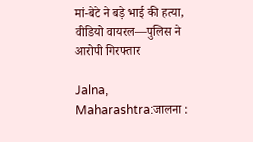मां-बेटे ने बड़े भाई की हत्या, वीडियो वायरल—पुलिस ने आरोपी गिरफ्तार

Jalna, Maharashtra:जालना :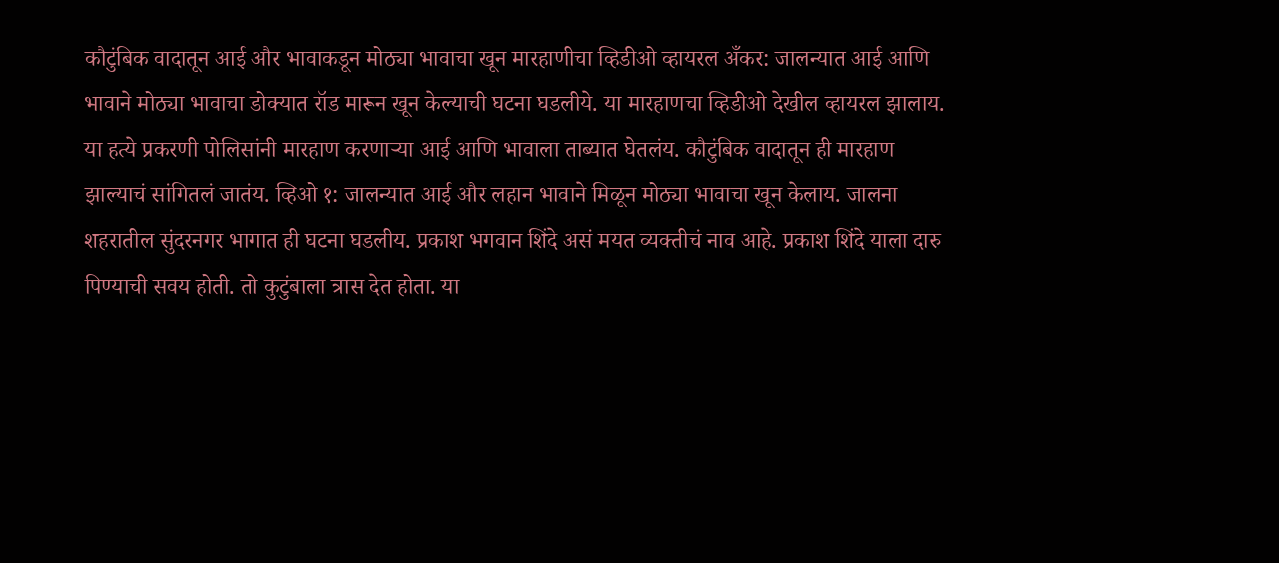कौटुंबिक वादातून आई और भावाकडून मोठ्या भावाचा खून मारहाणीचा व्हिडीओ व्हायरल अँकर: जालन्यात आई आणि भावाने मोठ्या भावाचा डोक्यात रॉड मारून खून केल्याची घटना घडलीये. या मारहाणचा व्हिडीओ देखील व्हायरल झालाय. या हत्ये प्रकरणी पोलिसांनी मारहाण करणाऱ्या आई आणि भावाला ताब्यात घेतलंय. कौटुंबिक वादातून ही मारहाण झाल्याचं सांगितलं जातंय. व्हिओ १: जालन्यात आई और लहान भावाने मिळून मोठ्या भावाचा खून केलाय. जालना शहरातील सुंदरनगर भागात ही घटना घडलीय. प्रकाश भगवान शिंदे असं मयत व्यक्तीचं नाव आहे. प्रकाश शिंदे याला दारु पिण्याची सवय होती. तो कुटुंबाला त्रास देत होता. या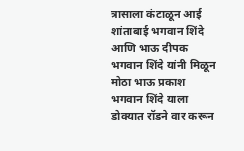त्रासाला कंटाळून आई शांताबाई भगवान शिंदे आणि भाऊ दीपक भगवान शिंदे यांनी मिळून मोठा भाऊ प्रकाश भगवान शिंदे याला डोक्यात रॉडने वार करून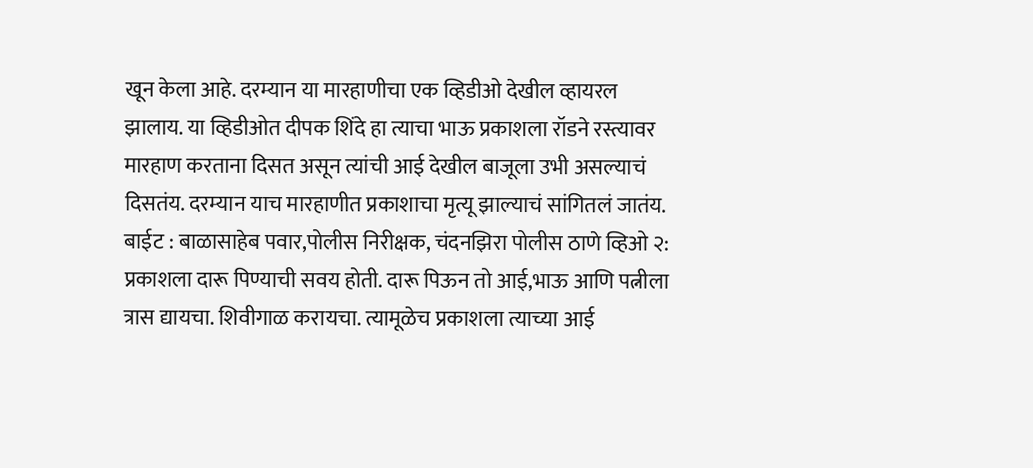खून केला आहे. दरम्यान या मारहाणीचा एक व्हिडीओ देखील व्हायरल झालाय. या व्हिडीओत दीपक शिंदे हा त्याचा भाऊ प्रकाशला रॉडने रस्त्यावर मारहाण करताना दिसत असून त्यांची आई देखील बाजूला उभी असल्याचं दिसतंय. दरम्यान याच मारहाणीत प्रकाशाचा मृत्यू झाल्याचं सांगितलं जातंय. बाईट : बाळासाहेब पवार,पोलीस निरीक्षक, चंदनझिरा पोलीस ठाणे व्हिओ २: प्रकाशला दारू पिण्याची सवय होती. दारू पिऊन तो आई,भाऊ आणि पत्नीला त्रास द्यायचा. शिवीगाळ करायचा. त्यामूळेच प्रकाशला त्याच्या आई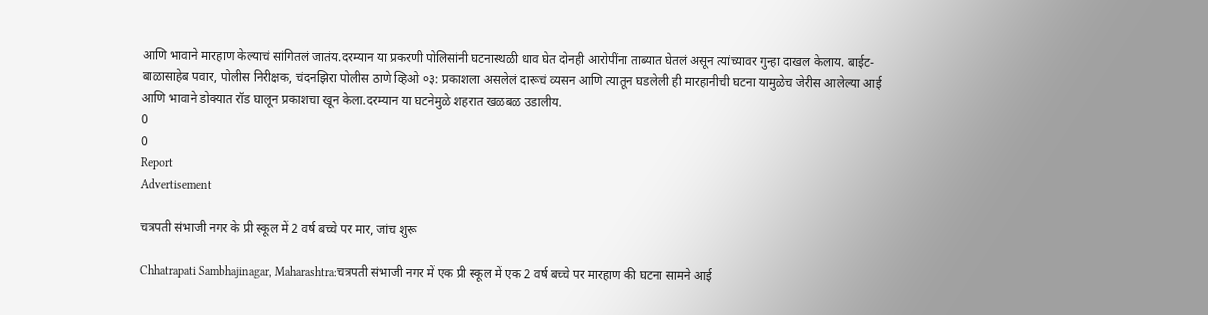आणि भावाने मारहाण केल्याचं सांगितलं जातंय.दरम्यान या प्रकरणी पोलिसांनी घटनास्थळी धाव घेत दोनही आरोपींना ताब्यात घेतलं असून त्यांच्यावर गुन्हा दाखल केलाय. बाईट- बाळासाहेब पवार, पोलीस निरीक्षक, चंदनझिरा पोलीस ठाणे व्हिओ ०३: प्रकाशला असलेलं दारूचं व्यसन आणि त्यातून घडलेली ही मारहानीची घटना यामुळेच जेरीस आलेल्या आई आणि भावाने डोक्यात रॉड घालून प्रकाशचा खून केला.दरम्यान या घटनेमुळे शहरात खळबळ उडालीय.
0
0
Report
Advertisement

चत्रपती संभाजी नगर के प्री स्कूल में 2 वर्ष बच्चे पर मार, जांच शुरू

Chhatrapati Sambhajinagar, Maharashtra:चत्रपती संभाजी नगर में एक प्री स्कूल में एक 2 वर्ष बच्चे पर मारहाण की घटना सामने आई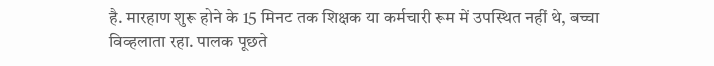है. मारहाण शुरू होने के 15 मिनट तक शिक्षक या कर्मचारी रूम में उपस्थित नहीं थे, बच्चा विव्हलाता रहा. पालक पूछते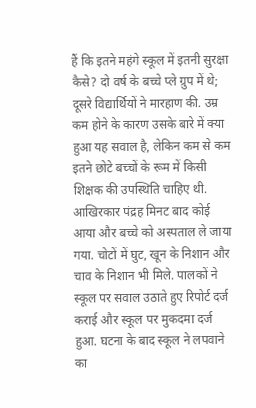हैं कि इतने महंगे स्कूल में इतनी सुरक्षा कैसे? दो वर्ष के बच्चे प्ले ग्रुप में थे; दूसरे विद्यार्थियों ने मारहाण की. उम्र कम होने के कारण उसके बारे में क्या हुआ यह सवाल है, लेकिन कम से कम इतने छोटे बच्चों के रूम में किसी शिक्षक की उपस्थिति चाहिए थी. आखिरकार पंद्रह मिनट बाद कोई आया और बच्चे को अस्पताल ले जाया गया. चोटों में घुट, खून के निशान और चाव के निशान भी मिले. पालकों ने स्कूल पर सवाल उठाते हुए रिपोर्ट दर्ज कराई और स्कूल पर मुकदमा दर्ज हुआ. घटना के बाद स्कूल ने लपवाने का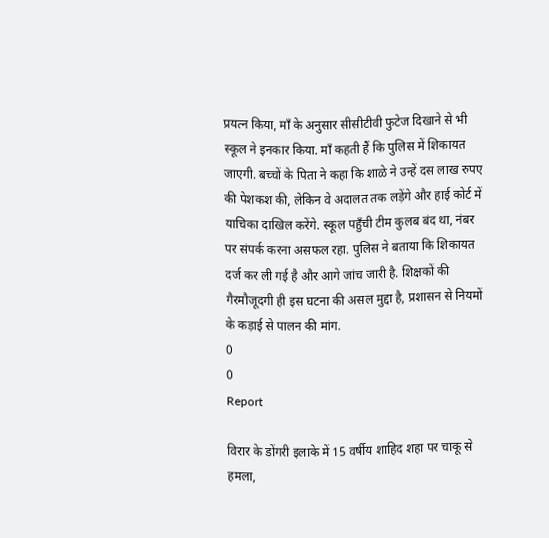प्रयत्न किया, माँ के अनुसार सीसीटीवी फुटेज दिखाने से भी स्कूल ने इनकार किया. माँ कहती हैं कि पुलिस में शिकायत जाएगी. बच्चों के पिता ने कहा कि शाळे ने उन्हें दस लाख रुपए की पेशकश की, लेकिन वे अदालत तक लड़ेंगे और हाई कोर्ट में याचिका दाखिल करेंगे. स्कूल पहुँची टीम कुलब बंद था, नंबर पर संपर्क करना असफल रहा. पुलिस ने बताया कि शिकायत दर्ज कर ली गई है और आगे जांच जारी है. शिक्षकों की गैरमौजूदगी ही इस घटना की असल मुद्दा है, प्रशासन से नियमों के कड़ाई से पालन की मांग.
0
0
Report

विरार के डोंगरी इलाके में 15 वर्षीय शाहिद शहा पर चाकू से हमला,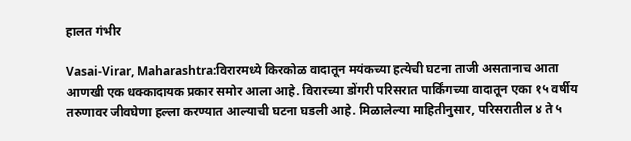हालत गंभीर

Vasai-Virar, Maharashtra:विरारमध्ये किरकोळ वादातून मयंकच्या हत्येची घटना ताजी असतानाच आता आणखी एक धक्कादायक प्रकार समोर आला आहे. विरारच्या डोंगरी परिसरात पार्किंगच्या वादातून एका १५ वर्षीय तरुणावर जीवघेणा हल्ला करण्यात आल्याची घटना घडली आहे. मिळालेल्या माहितीनुसार, परिसरातील ४ ते ५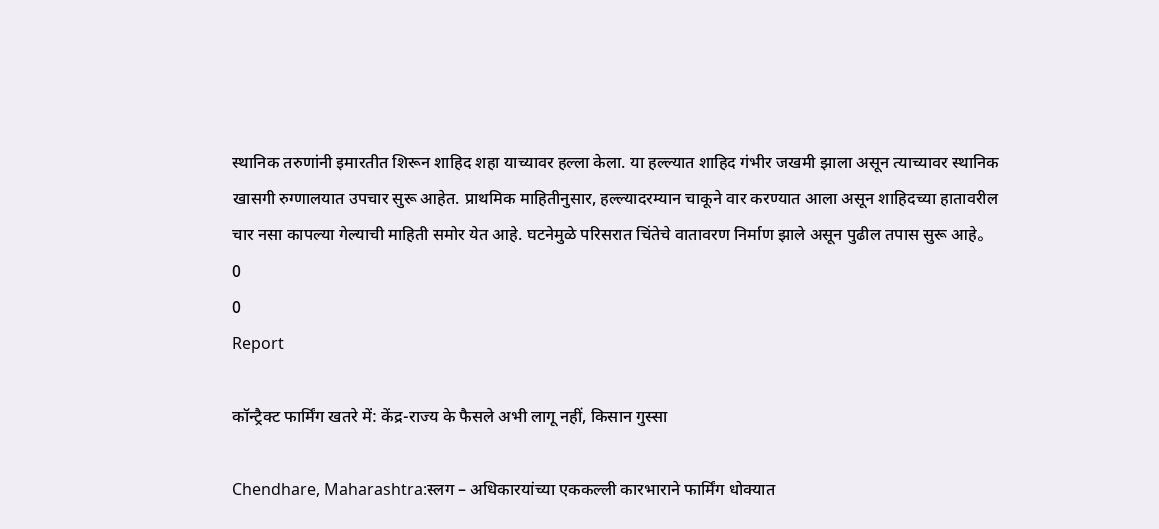स्थानिक तरुणांनी इमारतीत शिरून शाहिद शहा याच्यावर हल्ला केला. या हल्ल्यात शाहिद गंभीर जखमी झाला असून त्याच्यावर स्थानिक खासगी रुग्णालयात उपचार सुरू आहेत. प्राथमिक माहितीनुसार, हल्ल्यादरम्यान चाकूने वार करण्यात आला असून शाहिदच्या हातावरील चार नसा कापल्या गेल्याची माहिती समोर येत आहे. घटनेमुळे परिसरात चिंतेचे वातावरण निर्माण झाले असून पुढील तपास सुरू आहे。
0
0
Report

कॉन्ट्रैक्ट फार्मिंग खतरे में: केंद्र-राज्य के फैसले अभी लागू नहीं, किसान गुस्सा

Chendhare, Maharashtra:स्‍लग – अधिकारयांच्‍या एककल्‍ली कारभाराने फार्मिंग धोक्‍यात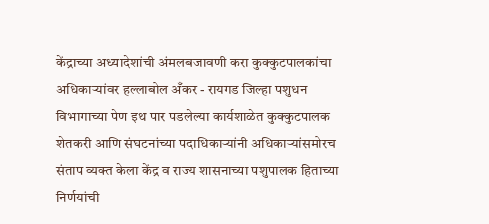केंद्राच्या अध्यादेशांची अंमलबजावणी करा कुक्कुटपालकांचा अधिकाऱ्यांवर हल्लाबोल अँकर - रायगड जिल्हा पशुधन विभागाच्या पेण इथ पार पडलेल्‍या कार्यशाळेत कुक्कुटपालक शेतकरी आणि संघटनांच्या पदाधिकाऱ्यांनी अधिकाऱ्यांसमोरच संताप व्यक्त केला केंद्र व राज्य शासनाच्या पशुपालक हिताच्या निर्णयांची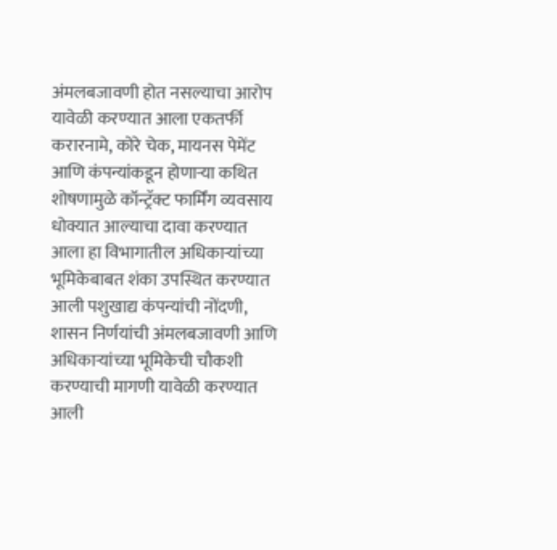अंमलबजावणी होत नसल्याचा आरोप यावेळी करण्‍यात आला एकतर्फी करारनामे, कोरे चेक, मायनस पेमेंट आणि कंपन्यांकडून होणाऱ्या कथित शोषणामुळे कॉन्ट्रॅक्ट फार्मिंग व्यवसाय धोक्यात आल्याचा दावा करण्यात आला हा विभागातील अधिकाऱ्यांच्या भूमिकेबाबत शंका उपस्थित करण्यात आली पशुखाद्य कंपन्यांची नोंदणी, शासन निर्णयांची अंमलबजावणी आणि अधिकाऱ्यांच्या भूमिकेची चौकशी करण्याची मागणी यावेळी करण्यात आली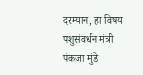दरम्यान, हा विषय पशुसंवर्धन मंत्री पंकजा मुंडे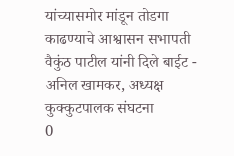यांच्यासमोर मांडून तोडगा काढण्याचे आश्वासन सभापती वैकुंठ पाटील यांनी दिले बाईट - अनिल खामकर, अध्यक्ष कुक्कुटपालक संघटना
0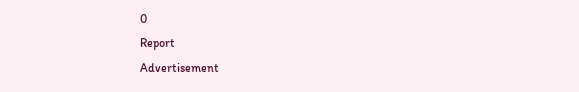0
Report
Advertisement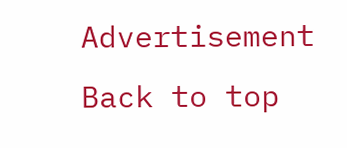Advertisement
Back to top